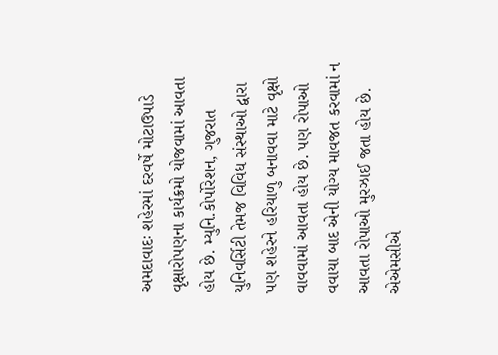અમદાવાદઃ શહેરમાં દરવર્ષે મોટાઉપાડે વૃક્ષારોપણના કાર્યક્રમો યોજવામાં આવતા હોય છે. મ્યુનિ.કોર્પોરેશન, ગુજરાત યુનિવર્સિટી તેમજ વિવિધ સંસ્થાઓ દ્વારા પણ શહેરને હરિયાળુ બનાવવા માટે વૃક્ષો વાવવામાં આવતા હોય છે. પણ રોપાઓ વવાયા બાદ એની યોગ્ય માવજત કરવામાં ન આવતા રોપાઓ મુરઝાઈ જતા હોય છે. એએમસીએ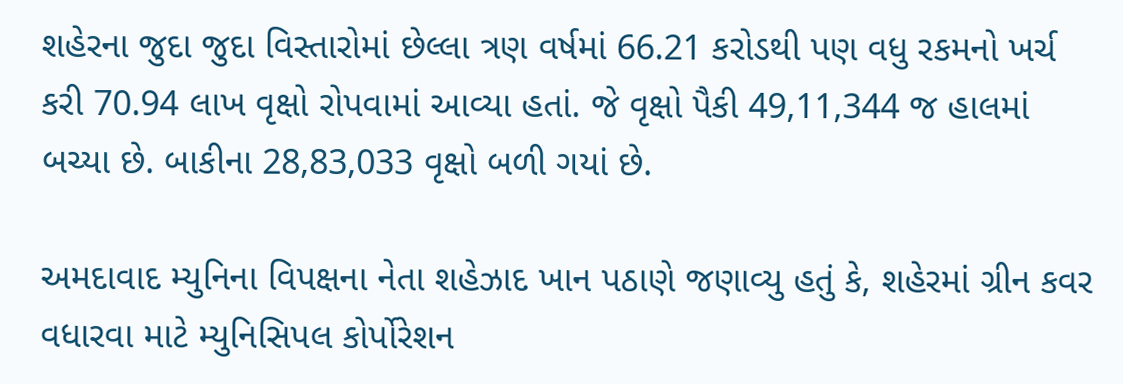શહેરના જુદા જુદા વિસ્તારોમાં છેલ્લા ત્રણ વર્ષમાં 66.21 કરોડથી પણ વધુ રકમનો ખર્ચ કરી 70.94 લાખ વૃક્ષો રોપવામાં આવ્યા હતાં. જે વૃક્ષો પૈકી 49,11,344 જ હાલમાં બચ્યા છે. બાકીના 28,83,033 વૃક્ષો બળી ગયાં છે.

અમદાવાદ મ્યુનિના વિપક્ષના નેતા શહેઝાદ ખાન પઠાણે જણાવ્યુ હતું કે, શહેરમાં ગ્રીન કવર વધારવા માટે મ્યુનિસિપલ કોર્પોરેશન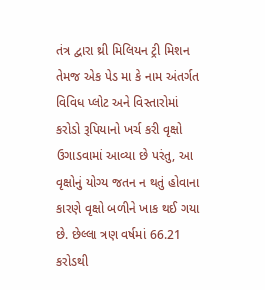તંત્ર દ્વારા થ્રી મિલિયન ટ્રી મિશન તેમજ એક પેડ મા કે નામ અંતર્ગત વિવિધ પ્લોટ અને વિસ્તારોમાં કરોડો રૂપિયાનો ખર્ચ કરી વૃક્ષો ઉગાડવામાં આવ્યા છે પરંતુ, આ વૃક્ષોનું યોગ્ય જતન ન થતું હોવાના કારણે વૃક્ષો બળીને ખાક થઈ ગયા છે. છેલ્લા ત્રણ વર્ષમાં 66.21 કરોડથી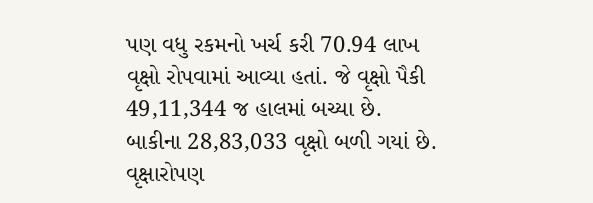પણ વધુ રકમનો ખર્ચ કરી 70.94 લાખ વૃક્ષો રોપવામાં આવ્યા હતાં. જે વૃક્ષો પૈકી 49,11,344 જ હાલમાં બચ્યા છે. બાકીના 28,83,033 વૃક્ષો બળી ગયાં છે. વૃક્ષારોપણ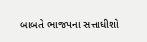બાબતે ભાજપના સત્તાધીશો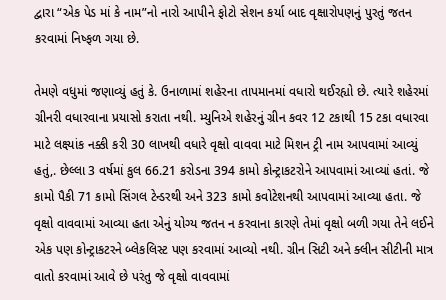દ્વારા “એક પેડ માં કે નામ”નો નારો આપીને ફોટો સેશન કર્યા બાદ વૃક્ષારોપણનું પુરતું જતન કરવામાં નિષ્ફળ ગયા છે.

તેમણે વધુમાં જણાવ્યું હતું કે. ઉનાળામાં શહેરના તાપમાનમાં વધારો થઈરહ્યો છે. ત્યારે શહેરમાં ગ્રીનરી વધારવાના પ્રયાસો કરાતા નથી. મ્યુનિએ શહેરનું ગ્રીન કવર 12 ટકાથી 15 ટકા વધારવા માટે લક્ષ્યાંક નક્કી કરી 30 લાખથી વધારે વૃક્ષો વાવવા માટે મિશન ટ્રી નામ આપવામાં આવ્યું હતું,. છેલ્લા 3 વર્ષમાં કુલ 66.21 કરોડના 394 કામો કોન્ટ્રાકટરોને આપવામાં આવ્યાં હતાં. જે કામો પૈકી 71 કામો સિંગલ ટેન્ડરથી અને 323 કામો કવોટેશનથી આપવામાં આવ્યા હતા. જે વૃક્ષો વાવવામાં આવ્યા હતા એનું યોગ્ય જતન ન કરવાના કારણે તેમાં વૃક્ષો બળી ગયા તેને લઈને એક પણ કોન્ટ્રાકટરને બ્લેકલિસ્ટ પણ કરવામાં આવ્યો નથી. ગ્રીન સિટી અને ક્લીન સીટીની માત્ર વાતો કરવામાં આવે છે પરંતુ જે વૃક્ષો વાવવામાં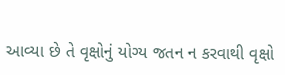આવ્યા છે તે વૃક્ષોનું યોગ્ય જતન ન કરવાથી વૃક્ષો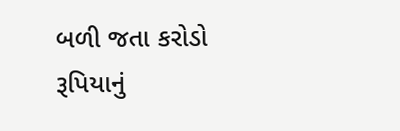બળી જતા કરોડો રૂપિયાનું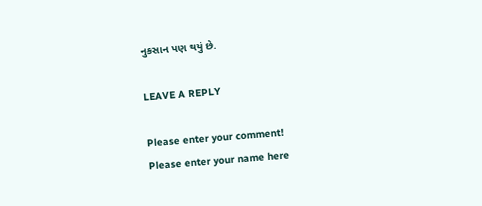નુકસાન પણ થયું છે.

LEAVE A REPLY

Please enter your comment!
Please enter your name here